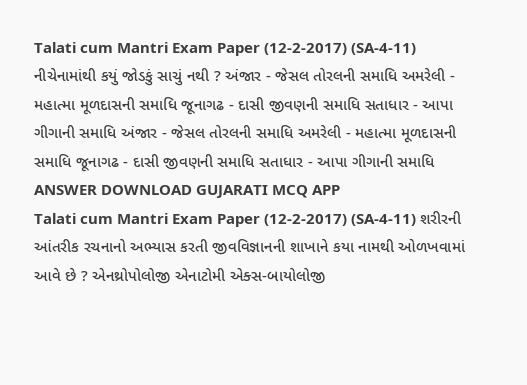Talati cum Mantri Exam Paper (12-2-2017) (SA-4-11) નીચેનામાંથી કયું જોડકું સાચું નથી ? અંજાર - જેસલ તોરલની સમાધિ અમરેલી - મહાત્મા મૂળદાસની સમાધિ જૂનાગઢ - દાસી જીવણની સમાધિ સતાધાર - આપા ગીગાની સમાધિ અંજાર - જેસલ તોરલની સમાધિ અમરેલી - મહાત્મા મૂળદાસની સમાધિ જૂનાગઢ - દાસી જીવણની સમાધિ સતાધાર - આપા ગીગાની સમાધિ ANSWER DOWNLOAD GUJARATI MCQ APP
Talati cum Mantri Exam Paper (12-2-2017) (SA-4-11) શરીરની આંતરીક રચનાનો અભ્યાસ કરતી જીવવિજ્ઞાનની શાખાને કયા નામથી ઓળખવામાં આવે છે ? એનથ્રોપોલોજી એનાટોમી એક્સ-બાયોલોજી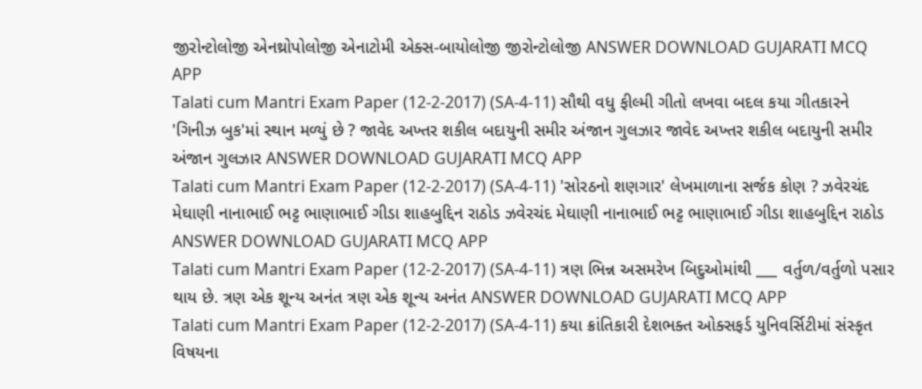જીરોન્ટોલોજી એનથ્રોપોલોજી એનાટોમી એક્સ-બાયોલોજી જીરોન્ટોલોજી ANSWER DOWNLOAD GUJARATI MCQ APP
Talati cum Mantri Exam Paper (12-2-2017) (SA-4-11) સૌથી વધુ ફીલ્મી ગીતો લખવા બદલ કયા ગીતકારને 'ગિનીઝ બુક'માં સ્થાન મળ્યું છે ? જાવેદ અખ્તર શકીલ બદાયુની સમીર અંજાન ગુલઝાર જાવેદ અખ્તર શકીલ બદાયુની સમીર અંજાન ગુલઝાર ANSWER DOWNLOAD GUJARATI MCQ APP
Talati cum Mantri Exam Paper (12-2-2017) (SA-4-11) 'સોરઠનો શણગાર' લેખમાળાના સર્જક કોણ ? ઝવેરચંદ મેઘાણી નાનાભાઈ ભટ્ટ ભાણાભાઈ ગીડા શાહબુદ્દિન રાઠોડ ઝવેરચંદ મેઘાણી નાનાભાઈ ભટ્ટ ભાણાભાઈ ગીડા શાહબુદ્દિન રાઠોડ ANSWER DOWNLOAD GUJARATI MCQ APP
Talati cum Mantri Exam Paper (12-2-2017) (SA-4-11) ત્રણ ભિન્ન અસમરેખ બિદુઓમાંથી ___ વર્તુળ/વર્તુળો પસાર થાય છે. ત્રણ એક શૂન્ય અનંત ત્રણ એક શૂન્ય અનંત ANSWER DOWNLOAD GUJARATI MCQ APP
Talati cum Mantri Exam Paper (12-2-2017) (SA-4-11) કયા ક્રાંતિકારી દેશભક્ત ઓક્સફર્ડ યુનિવર્સિટીમાં સંસ્કૃત વિષયના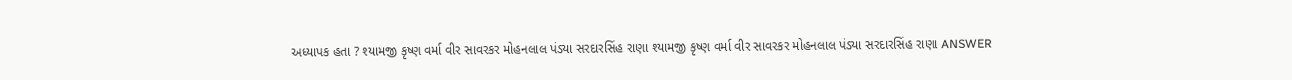અધ્યાપક હતા ? શ્યામજી કૃષ્ણ વર્મા વીર સાવરકર મોહનલાલ પંડ્યા સરદારસિંહ રાણા શ્યામજી કૃષ્ણ વર્મા વીર સાવરકર મોહનલાલ પંડ્યા સરદારસિંહ રાણા ANSWER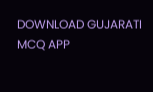DOWNLOAD GUJARATI MCQ APP